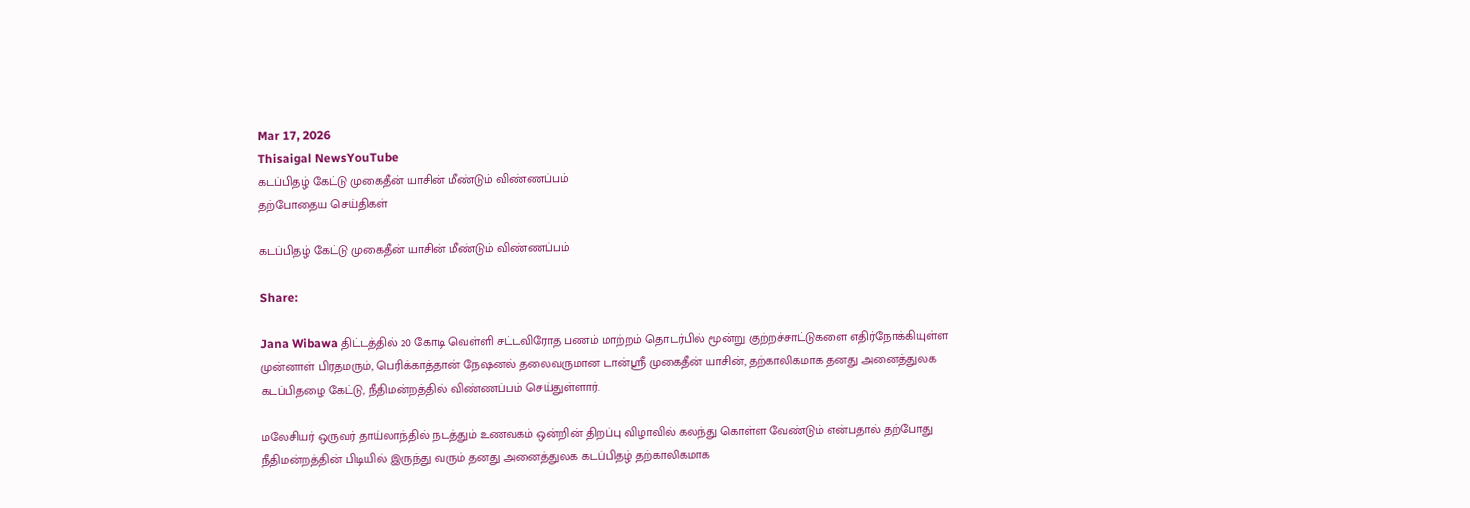Mar 17, 2026
Thisaigal NewsYouTube
கடப்பிதழ் கேட்டு முகைதீன் யாசின் மீண்டும் விண்ணப்பம்
தற்போதைய செய்திகள்

கடப்பிதழ் கேட்டு முகைதீன் யாசின் மீண்டும் விண்ணப்பம்

Share:

Jana Wibawa திட்டத்தில் 20 கோடி வெள்ளி சட்டவிரோத பணம் மாற்றம் தொடர்பில் மூன்று குற்றச்சாட்டுகளை எதிர்நோக்கியுள்ள முன்னாள் பிரதமரும், பெரிக்காத்தான் நேஷனல் தலைவருமான டான்ஸ்ரீ முகைதீன் யாசின், தற்காலிகமாக தனது அனைத்துலக கடப்பிதழை கேட்டு, நீதிமன்றத்தில் விண்ணப்பம் செய்துள்ளார்.

மலேசியர் ஒருவர் தாய்லாந்தில் நடத்தும் உணவகம் ஒன்றின் திறப்பு விழாவில் கலந்து கொள்ள வேண்டும் என்பதால் தற்போது நீதிமன்றத்தின் பிடியில் இருந்து வரும் தனது அனைத்துலக கடப்பிதழ் தற்காலிகமாக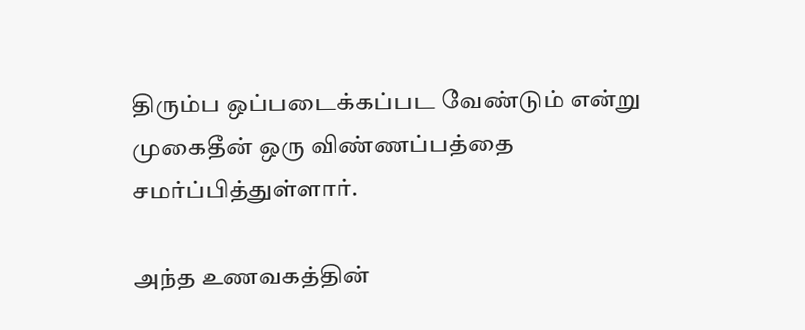திரும்ப ஒப்படைக்கப்பட வேண்டும் என்று முகைதீன் ஒரு விண்ணப்பத்தை சமர்ப்பித்துள்ளார்.

அந்த உணவகத்தின்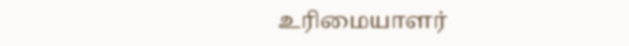உரிமையாளர்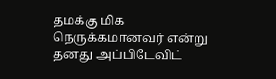தமக்கு மிக நெருக்கமானவர் என்று தனது அப்பிடேவிட்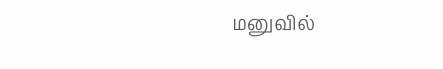மனுவில்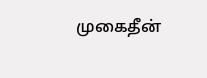முகைதீன்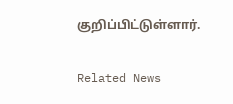குறிப்பிட்டுள்ளார்.

Related News